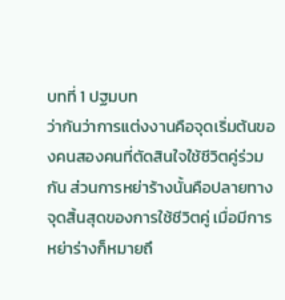บทที่ 1 ปฐมบท
ว่ากันว่าการแต่งงานคือจุดเริ่มต้นของคนสองคนที่ตัดสินใจใช้ชีวิตคู่ร่วมกัน ส่วนการหย่าร้างนั้นคือปลายทางจุดสิ้นสุดของการใช้ชีวิตคู่ เมื่อมีการหย่าร่างก็หมายถึ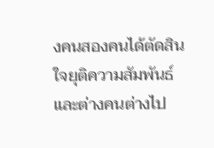งคนสองคนได้ตัดสินใจยุติความสัมพันธ์และต่างคนต่างไป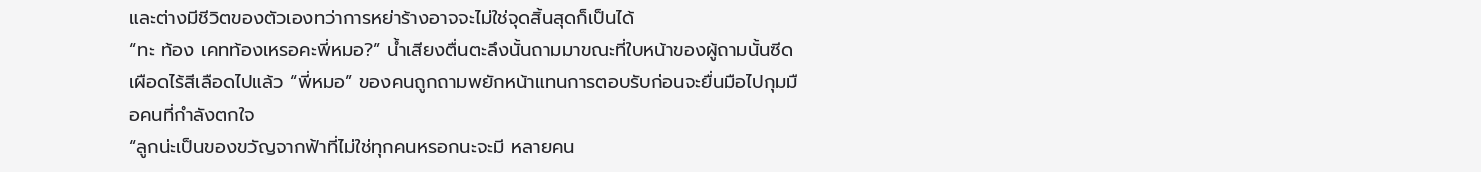และต่างมีชีวิตของตัวเองทว่าการหย่าร้างอาจจะไม่ใช่จุดสิ้นสุดก็เป็นได้
“ทะ ท้อง เคทท้องเหรอคะพี่หมอ?” น้ำเสียงตื่นตะลึงนั้นถามมาขณะที่ใบหน้าของผู้ถามนั้นซีดเผือดไร้สีเลือดไปแล้ว “พี่หมอ” ของคนถูกถามพยักหน้าแทนการตอบรับก่อนจะยื่นมือไปกุมมือคนที่กำลังตกใจ
“ลูกน่ะเป็นของขวัญจากฟ้าที่ไม่ใช่ทุกคนหรอกนะจะมี หลายคน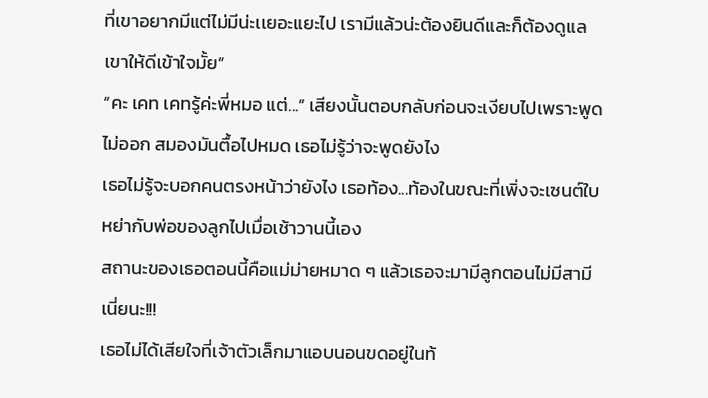ที่เขาอยากมีแต่ไม่มีน่ะเเยอะแยะไป เรามีแล้วน่ะต้องยินดีและก็ต้องดูแลเขาให้ดีเข้าใจมั้ย”
“คะ เคท เคทรู้ค่ะพี่หมอ แต่...” เสียงนั้นตอบกลับก่อนจะเงียบไปเพราะพูดไม่ออก สมองมันตื้อไปหมด เธอไม่รู้ว่าจะพูดยังไง
เธอไม่รู้จะบอกคนตรงหน้าว่ายังไง เธอท้อง...ท้องในขณะที่เพิ่งจะเซนต์ใบหย่ากับพ่อของลูกไปเมื่อเช้าวานนี้เอง
สถานะของเธอตอนนี้คือแม่ม่ายหมาด ๆ แล้วเธอจะมามีลูกตอนไม่มีสามีเนี่ยนะ!!!
เธอไม่ได้เสียใจที่เจ้าตัวเล็กมาแอบนอนขดอยู่ในท้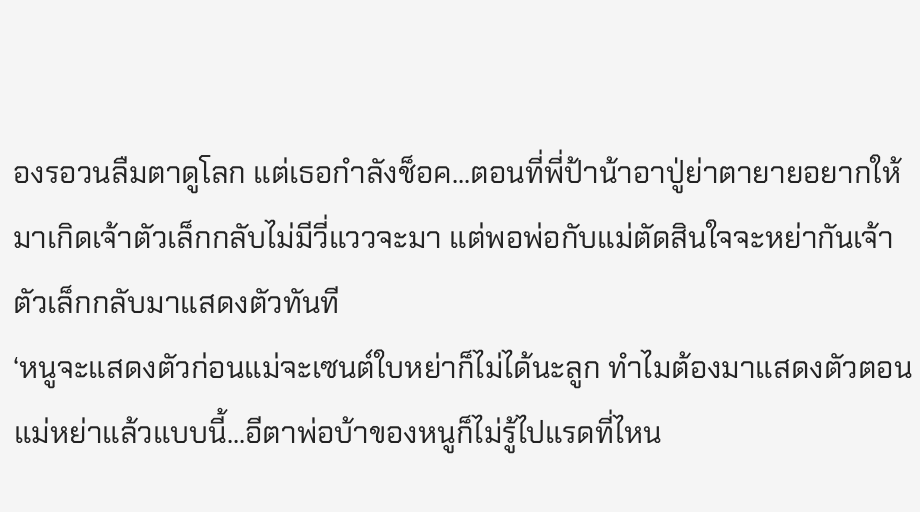องรอวนลืมตาดูโลก แต่เธอกำลังช็อค...ตอนที่พี่ป้าน้าอาปู่ย่าตายายอยากให้มาเกิดเจ้าตัวเล็กกลับไม่มีวี่แววจะมา แต่พอพ่อกับแม่ตัดสินใจจะหย่ากันเจ้าตัวเล็กกลับมาแสดงตัวทันที
‘หนูจะแสดงตัวก่อนแม่จะเซนต์ใบหย่าก็ไม่ได้นะลูก ทำไมต้องมาแสดงตัวตอนแม่หย่าแล้วแบบนี้...อีตาพ่อบ้าของหนูก็ไม่รู้ไปแรดที่ไหน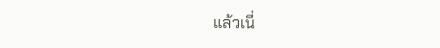แล้วเนี่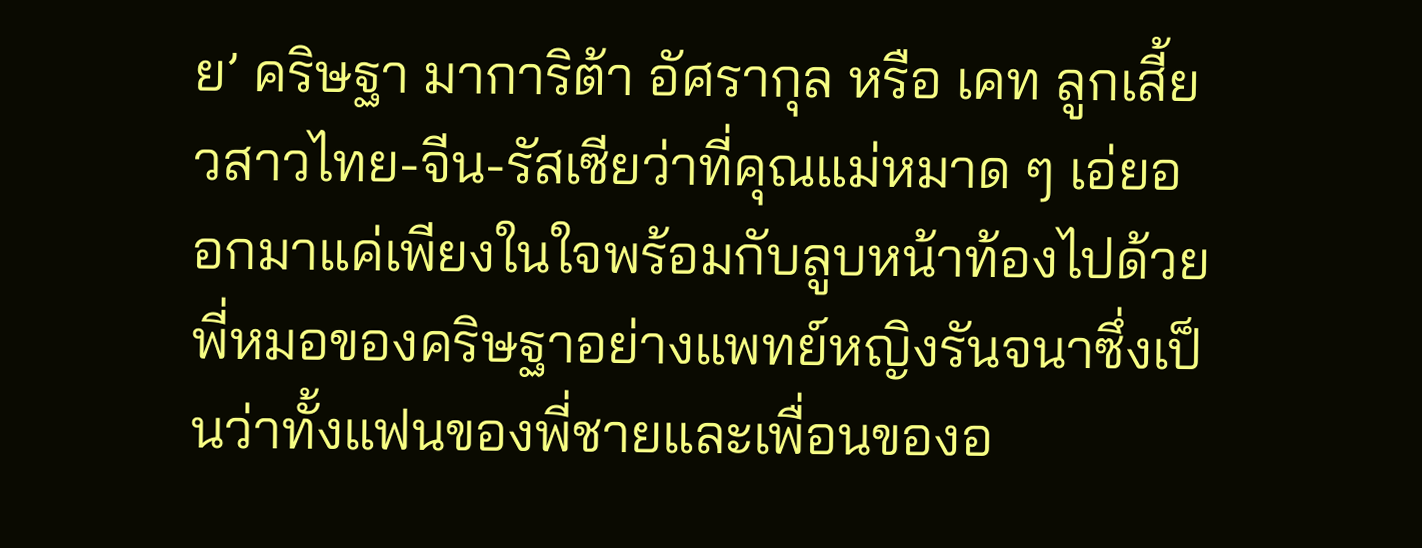ย’ คริษฐา มาการิต้า อัศรากุล หรือ เคท ลูกเสี้ยวสาวไทย-จีน-รัสเซียว่าที่คุณแม่หมาด ๆ เอ่ยออกมาแค่เพียงในใจพร้อมกับลูบหน้าท้องไปด้วย
พี่หมอของคริษฐาอย่างแพทย์หญิงรันจนาซึ่งเป็นว่าทั้งแฟนของพี่ชายและเพื่อนของอ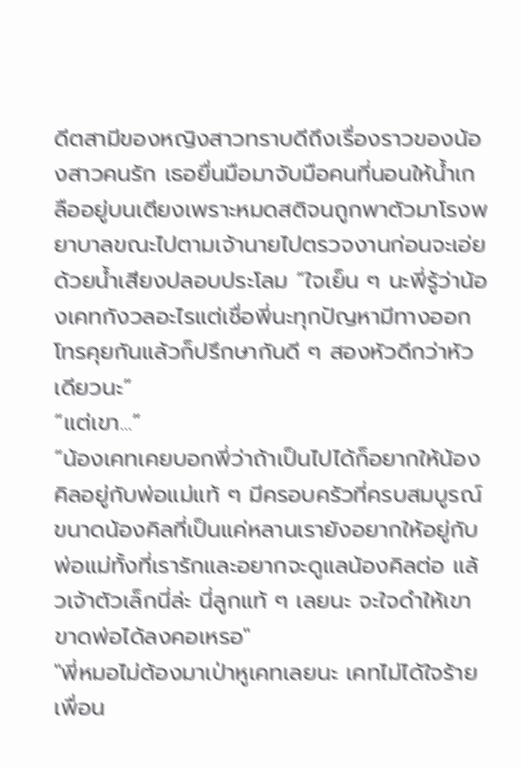ดีตสามีของหญิงสาวทราบดีถึงเรื่องราวของน้องสาวคนรัก เธอยื่นมือมาจับมือคนที่นอนให้น้ำเกลืออยู่บนเตียงเพราะหมดสติจนถูกพาตัวมาโรงพยาบาลขณะไปตามเจ้านายไปตรวจงานก่อนจะเอ่ยด้วยน้ำเสียงปลอบประโลม “ใจเย็น ๆ นะพี่รู้ว่าน้องเคทกังวลอะไรแต่เชื่อพี่นะทุกปัญหามีทางออก โทรคุยกันแล้วก็ปรึกษากันดี ๆ สองหัวดีกว่าหัวเดียวนะ”
“แต่เขา...”
“น้องเคทเคยบอกพี่ว่าถ้าเป็นไปได้ก็อยากให้น้องคิลอยู่กับพ่อแม่แท้ ๆ มีครอบครัวที่ครบสมบูรณ์ ขนาดน้องคิลที่เป็นแค่หลานเรายังอยากให้อยู่กับพ่อแม่ทั้งที่เรารักและอยากจะดูแลน้องคิลต่อ แล้วเจ้าตัวเล็กนี่ล่ะ นี่ลูกแท้ ๆ เลยนะ จะใจดำให้เขาขาดพ่อได้ลงคอเหรอ"
"พี่หมอไม่ต้องมาเป่าหูเคทเลยนะ เคทไม่ได้ใจร้าย เพื่อน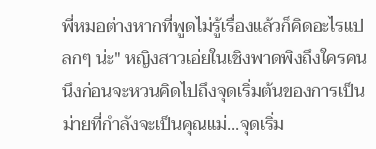พี่หมอต่างหากที่พูดไม่รู้เรื่องแล้วก็คิดอะไรแปลกๆ น่ะ" หญิงสาวเอ่ยในเชิงพาดพิงถึงใครคนนึงก่อนจะหวนคิดไปถึงจุดเริ่มต้นของการเป็นม่ายที่กำลังจะเป็นคุณแม่...จุดเริ่ม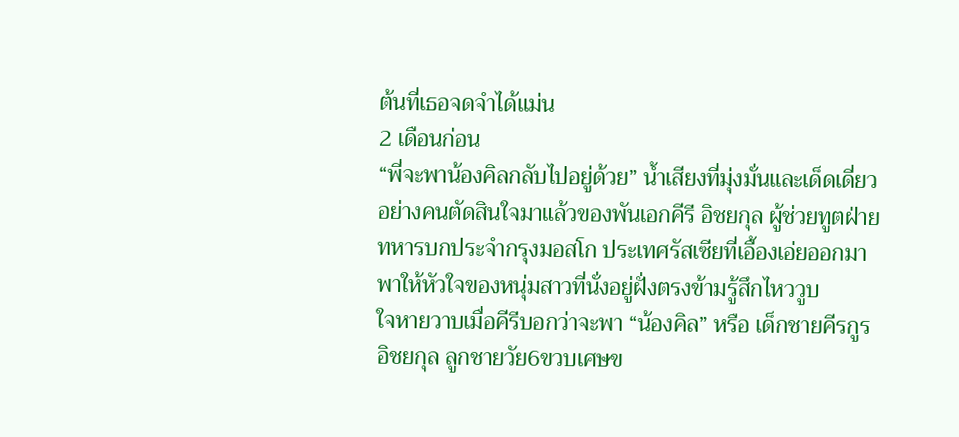ต้นที่เธอจดจำได้แม่น
2 เดือนก่อน
“พี่จะพาน้องคิลกลับไปอยู่ด้วย” น้ำเสียงที่มุ่งมั่นและเด็ดเดี่ยวอย่างคนตัดสินใจมาแล้วของพันเอกคีรี อิชยกุล ผู้ช่วยทูตฝ่ายทหารบกประจำกรุงมอสโก ประเทศรัสเซียที่เอื้องเอ่ยออกมาพาให้หัวใจของหนุ่มสาวที่นั่งอยู่ฝั่งตรงข้ามรู้สึกไหววูบ
ใจหายวาบเมื่อคีรีบอกว่าจะพา “น้องคิล” หรือ เด็กชายคีรกูร อิชยกุล ลูกชายวัย6ขวบเศษข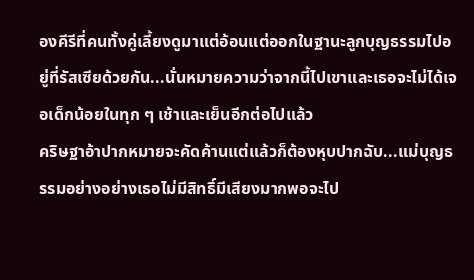องคีรีที่คนทั้งคู่เลี้ยงดูมาแต่อ้อนแต่ออกในฐานะลูกบุญธรรมไปอยู่ที่รัสเซียด้วยกัน...นั่นหมายความว่าจากนี้ไปเขาและเธอจะไม่ได้เจอเด็กน้อยในทุก ๆ เช้าและเย็นอีกต่อไปแล้ว
คริษฐาอ้าปากหมายจะคัดค้านแต่แล้วก็ต้องหุบปากฉับ...แม่บุญธรรมอย่างอย่างเธอไม่มีสิทธิ์มีเสียงมากพอจะไป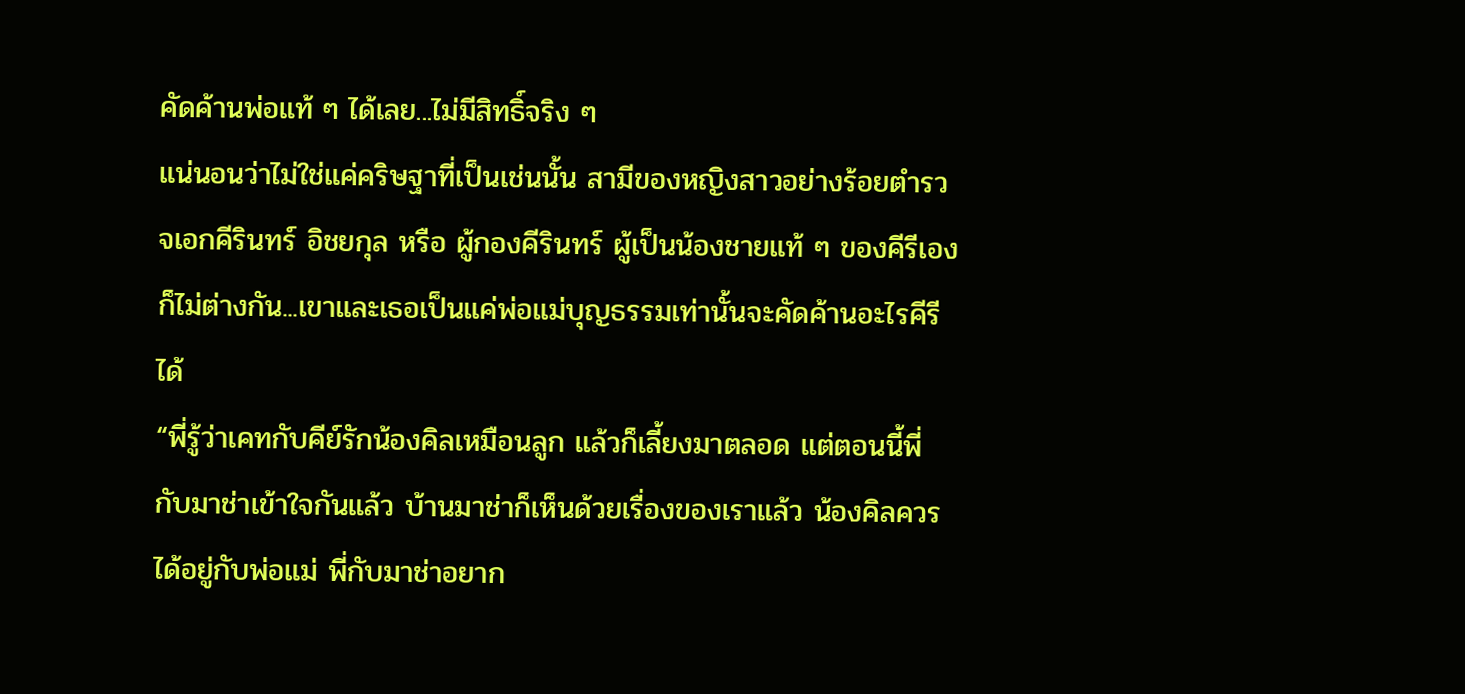คัดค้านพ่อแท้ ๆ ได้เลย...ไม่มีสิทธิ์จริง ๆ
แน่นอนว่าไม่ใช่แค่คริษฐาที่เป็นเช่นนั้น สามีของหญิงสาวอย่างร้อยตำรวจเอกคีรินทร์ อิชยกุล หรือ ผู้กองคีรินทร์ ผู้เป็นน้องชายแท้ ๆ ของคีรีเองก็ไม่ต่างกัน...เขาและเธอเป็นแค่พ่อแม่บุญธรรมเท่านั้นจะคัดค้านอะไรคีรีได้
“พี่รู้ว่าเคทกับคีย์รักน้องคิลเหมือนลูก แล้วก็เลี้ยงมาตลอด แต่ตอนนี้พี่กับมาช่าเข้าใจกันแล้ว บ้านมาช่าก็เห็นด้วยเรื่องของเราแล้ว น้องคิลควรได้อยู่กับพ่อแม่ พี่กับมาช่าอยาก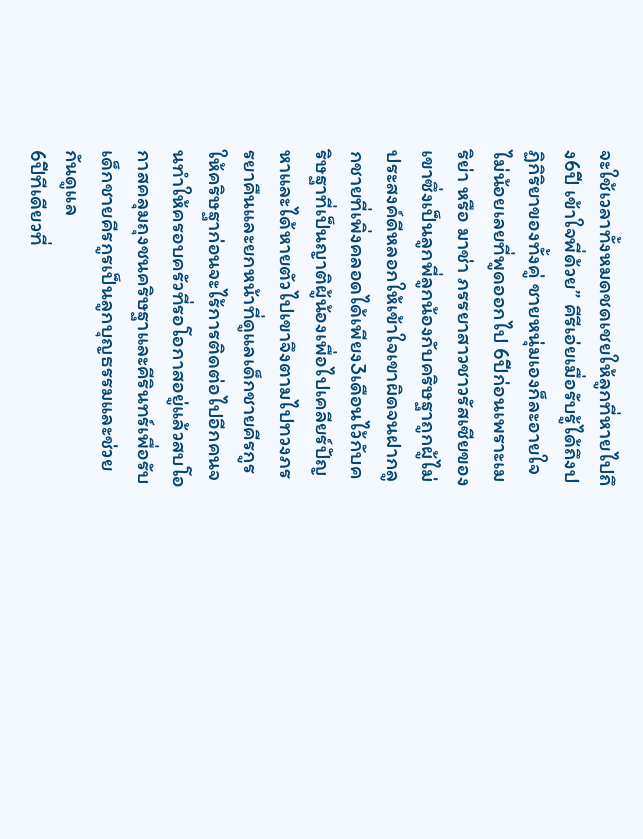จะใช้เวลาทั้งหมดชดเชยให้ลูกที่หายไปถึง6ปี เข้าใจพี่ด้วย” คีรีเอ่ยเมื่อรับรู้ได้ถึงปฏิกิริยาของทั้งคู่ ชายหนุ่มเองก็ละอายใจไม่น้อยเลยที่พูดออกไป 6ปีก่อนเพราะเมริย่า หรือ มาช่า ภรรยาสาวชาวรัสเซียของเขาซึ่งเป็นลูกพี่ลูกน้องกับคริษฐาถูกผู้ไม่ประสงค์ดีหลอกให้เข้าใจเขาผิดจนฝากลูกชายที่เพิ่งคลอดได้เพียง3เดือนไว้กับคริษฐาที่เป็นญาติผู้น้องเพื่อไปเคลียร์ปัญหาและได้หายตัวไปเขาจึงตามไปทวงภรรยาคืนและยกหน้าที่ดูแลเด็กชายคีรกูรให้คริษฐาก่อนจะไร้การติดต่อไปอีกคนจนทำให้ครอบครัวที่รอโอกาสอยู่แล้วสบโอกาสคลุมถุงชนคริษฐาและคีรินทร์เพื่อรับเด็กชายคีรกูรเป็นลูกบุญธรรมและช่วยกันดูแล
6ปีทีเดียวที่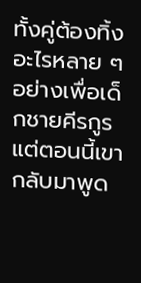ทั้งคู่ต้องทิ้งอะไรหลาย ๆ อย่างเพื่อเด็กชายคีรกูรแต่ตอนนี้เขากลับมาพูด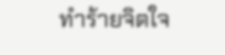ทำร้ายจิตใจ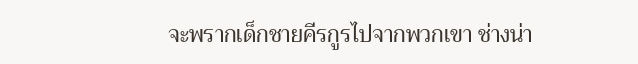จะพรากเด็กชายคีรกูรไปจากพวกเขา ช่างน่า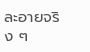ละอายจริง ๆ